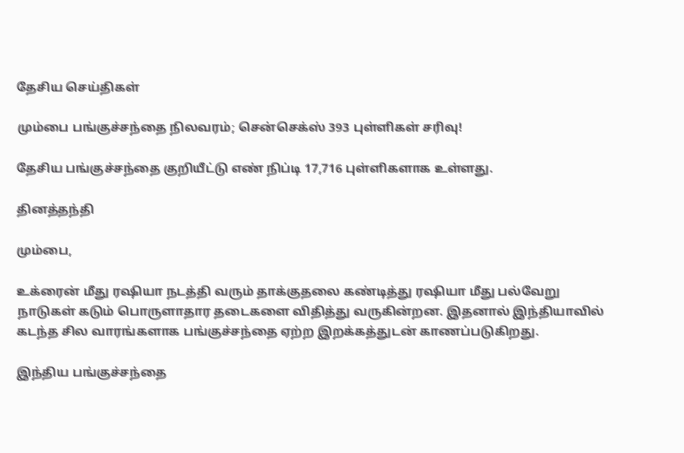தேசிய செய்திகள்

மும்பை பங்குச்சந்தை நிலவரம்; சென்செக்ஸ் 393 புள்ளிகள் சரிவு!

தேசிய பங்குச்சந்தை குறியீட்டு எண் நிப்டி 17,716 புள்ளிகளாக உள்ளது.

தினத்தந்தி

மும்பை,

உக்ரைன் மீது ரஷியா நடத்தி வரும் தாக்குதலை கண்டித்து ரஷியா மீது பல்வேறு நாடுகள் கடும் பொருளாதார தடைகளை விதித்து வருகின்றன. இதனால் இந்தியாவில் கடந்த சில வாரங்களாக பங்குச்சந்தை ஏற்ற இறக்கத்துடன் காணப்படுகிறது.

இந்திய பங்குச்சந்தை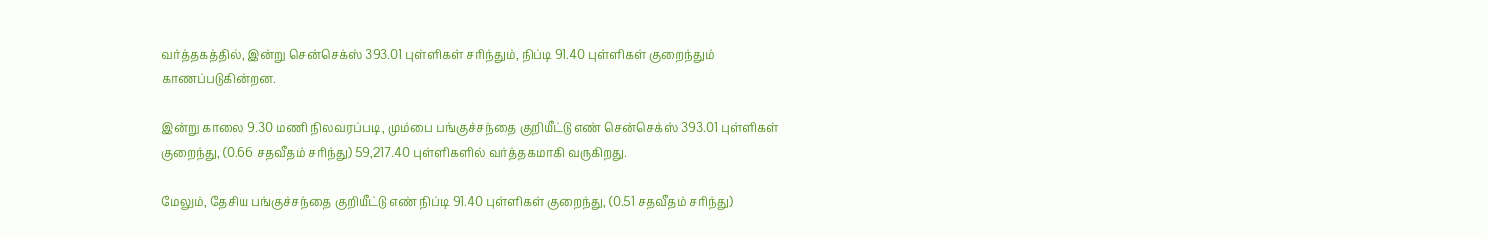வர்த்தகத்தில், இன்று சென்செக்ஸ் 393.01 புள்ளிகள் சரிந்தும், நிப்டி 91.40 புள்ளிகள் குறைந்தும் காணப்படுகின்றன.

இன்று காலை 9.30 மணி நிலவரப்படி, மும்பை பங்குச்சந்தை குறியீட்டு எண் சென்செக்ஸ் 393.01 புள்ளிகள் குறைந்து, (0.66 சதவீதம் சரிந்து) 59,217.40 புள்ளிகளில் வர்த்தகமாகி வருகிறது.

மேலும், தேசிய பங்குச்சந்தை குறியீட்டு எண் நிப்டி 91.40 புள்ளிகள் குறைந்து, (0.51 சதவீதம் சரிந்து)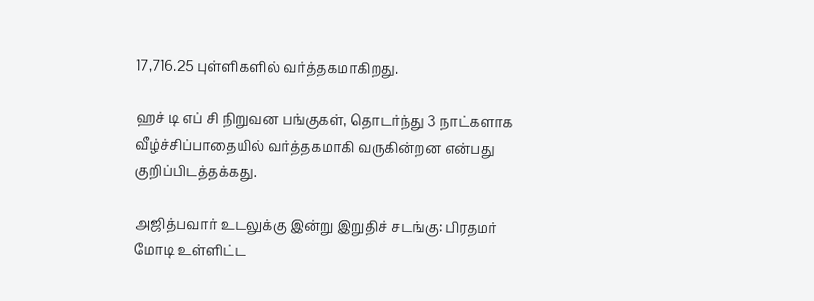17,716.25 புள்ளிகளில் வர்த்தகமாகிறது.

ஹச் டி எப் சி நிறுவன பங்குகள், தொடர்ந்து 3 நாட்களாக வீழ்ச்சிப்பாதையில் வர்த்தகமாகி வருகின்றன என்பது குறிப்பிடத்தக்கது.

அஜித்பவார் உடலுக்கு இன்று இறுதிச் சடங்கு: பிரதமர் மோடி உள்ளிட்ட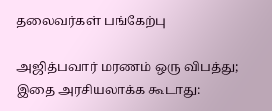தலைவர்கள் பங்கேற்பு

அஜித்பவார் மரணம் ஒரு விபத்து; இதை அரசியலாக்க கூடாது: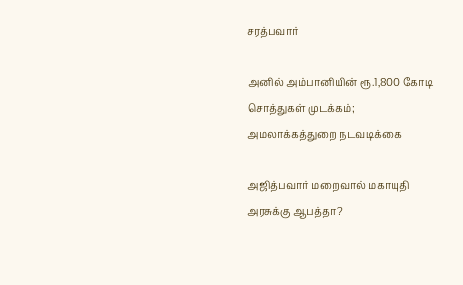சரத்பவார்

அனில் அம்பானியின் ரூ.1,800 கோடி சொத்துகள் முடக்கம்; அமலாக்கத்துறை நடவடிக்கை

அஜித்பவார் மறைவால் மகாயுதி அரசுக்கு ஆபத்தா?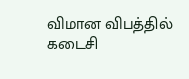விமான விபத்தில் கடைசி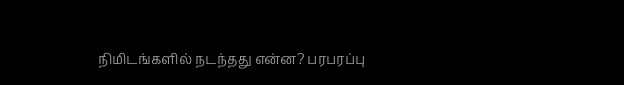நிமிடங்களில் நடந்தது என்ன? பரபரப்பு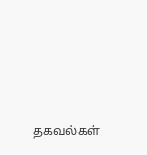தகவல்கள்